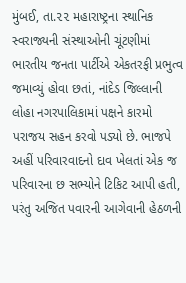મુંબઈ, તા.૨૨ મહારાષ્ટ્રના સ્થાનિક સ્વરાજ્યની સંસ્થાઓની ચૂંટણીમાં ભારતીય જનતા પાર્ટીએ એકતરફી પ્રભુત્વ જમાવ્યું હોવા છતાં, નાંદેડ જિલ્લાની લોહા નગરપાલિકામાં પક્ષને કારમો પરાજય સહન કરવો પડ્યો છે. ભાજપે અહીં પરિવારવાદનો દાવ ખેલતાં એક જ પરિવારના છ સભ્યોને ટિકિટ આપી હતી, પરંતુ અજિત પવારની આગેવાની હેઠળની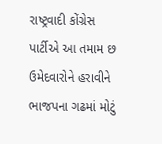રાષ્ટ્રવાદી કોંગ્રેસ પાર્ટીએ આ તમામ છ ઉમેદવારોને હરાવીને ભાજપના ગઢમાં મોટું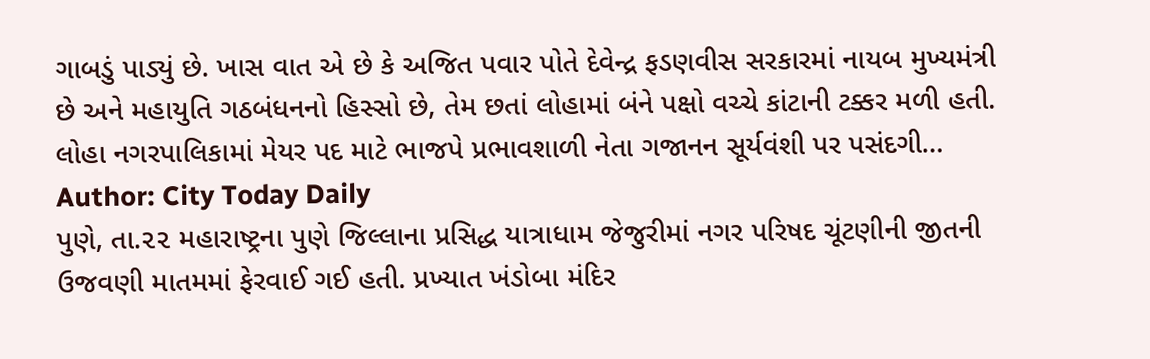ગાબડું પાડ્યું છે. ખાસ વાત એ છે કે અજિત પવાર પોતે દેવેન્દ્ર ફડણવીસ સરકારમાં નાયબ મુખ્યમંત્રી છે અને મહાયુતિ ગઠબંધનનો હિસ્સો છે, તેમ છતાં લોહામાં બંને પક્ષો વચ્ચે કાંટાની ટક્કર મળી હતી. લોહા નગરપાલિકામાં મેયર પદ માટે ભાજપે પ્રભાવશાળી નેતા ગજાનન સૂર્યવંશી પર પસંદગી…
Author: City Today Daily
પુણે, તા.૨૨ મહારાષ્ટ્રના પુણે જિલ્લાના પ્રસિદ્ધ યાત્રાધામ જેજુરીમાં નગર પરિષદ ચૂંટણીની જીતની ઉજવણી માતમમાં ફેરવાઈ ગઈ હતી. પ્રખ્યાત ખંડોબા મંદિર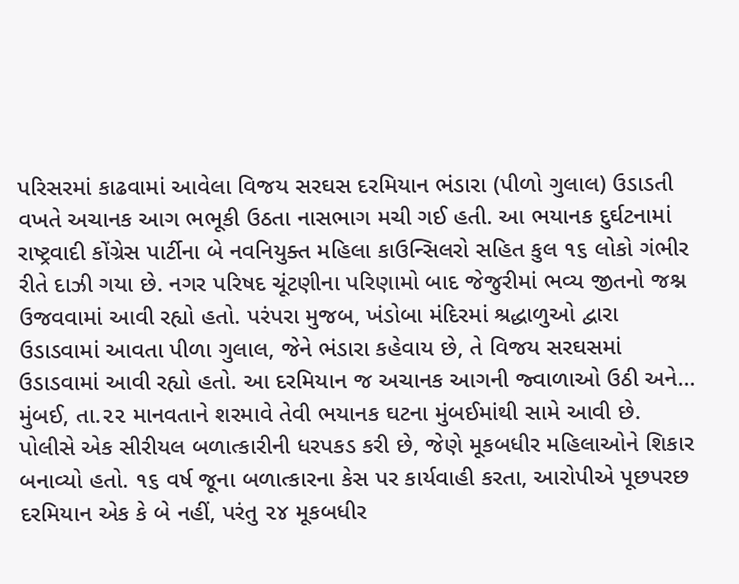પરિસરમાં કાઢવામાં આવેલા વિજય સરઘસ દરમિયાન ભંડારા (પીળો ગુલાલ) ઉડાડતી વખતે અચાનક આગ ભભૂકી ઉઠતા નાસભાગ મચી ગઈ હતી. આ ભયાનક દુર્ઘટનામાં રાષ્ટ્રવાદી કોંગ્રેસ પાર્ટીના બે નવનિયુક્ત મહિલા કાઉન્સિલરો સહિત કુલ ૧૬ લોકો ગંભીર રીતે દાઝી ગયા છે. નગર પરિષદ ચૂંટણીના પરિણામો બાદ જેજુરીમાં ભવ્ય જીતનો જશ્ન ઉજવવામાં આવી રહ્યો હતો. પરંપરા મુજબ, ખંડોબા મંદિરમાં શ્રદ્ધાળુઓ દ્વારા ઉડાડવામાં આવતા પીળા ગુલાલ, જેને ભંડારા કહેવાય છે, તે વિજય સરઘસમાં ઉડાડવામાં આવી રહ્યો હતો. આ દરમિયાન જ અચાનક આગની જ્વાળાઓ ઉઠી અને…
મુંબઈ, તા.૨૨ માનવતાને શરમાવે તેવી ભયાનક ઘટના મુંબઈમાંથી સામે આવી છે. પોલીસે એક સીરીયલ બળાત્કારીની ધરપકડ કરી છે, જેણે મૂકબધીર મહિલાઓને શિકાર બનાવ્યો હતો. ૧૬ વર્ષ જૂના બળાત્કારના કેસ પર કાર્યવાહી કરતા, આરોપીએ પૂછપરછ દરમિયાન એક કે બે નહીં, પરંતુ ૨૪ મૂકબધીર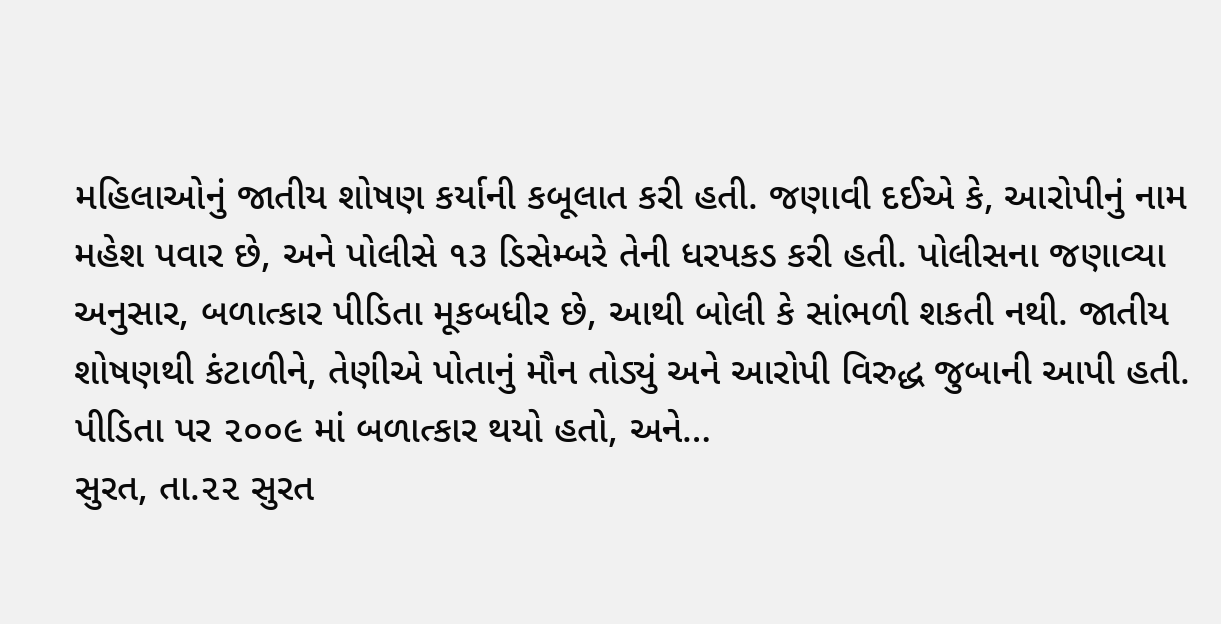મહિલાઓનું જાતીય શોષણ કર્યાની કબૂલાત કરી હતી. જણાવી દઈએ કે, આરોપીનું નામ મહેશ પવાર છે, અને પોલીસે ૧૩ ડિસેમ્બરે તેની ધરપકડ કરી હતી. પોલીસના જણાવ્યા અનુસાર, બળાત્કાર પીડિતા મૂકબધીર છે, આથી બોલી કે સાંભળી શકતી નથી. જાતીય શોષણથી કંટાળીને, તેણીએ પોતાનું મૌન તોડ્યું અને આરોપી વિરુદ્ધ જુબાની આપી હતી. પીડિતા પર ૨૦૦૯ માં બળાત્કાર થયો હતો, અને…
સુરત, તા.૨૨ સુરત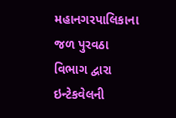મહાનગરપાલિકાના જળ પુરવઠા વિભાગ દ્વારા ઇન્ટેકવેલની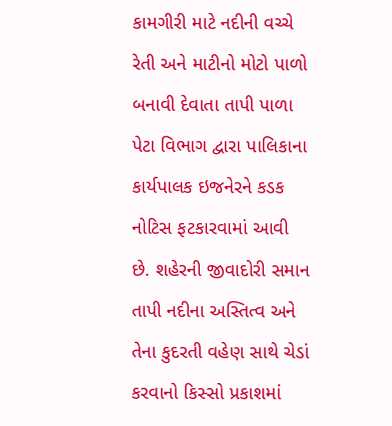કામગીરી માટે નદીની વચ્ચે રેતી અને માટીનો મોટો પાળો બનાવી દેવાતા તાપી પાળા પેટા વિભાગ દ્વારા પાલિકાના કાર્યપાલક ઇજનેરને કડક નોટિસ ફટકારવામાં આવી છે. શહેરની જીવાદોરી સમાન તાપી નદીના અસ્તિત્વ અને તેના કુદરતી વહેણ સાથે ચેડાં કરવાનો કિસ્સો પ્રકાશમાં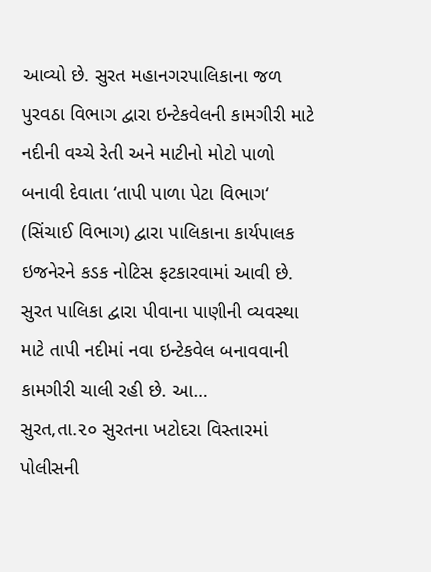આવ્યો છે. સુરત મહાનગરપાલિકાના જળ પુરવઠા વિભાગ દ્વારા ઇન્ટેકવેલની કામગીરી માટે નદીની વચ્ચે રેતી અને માટીનો મોટો પાળો બનાવી દેવાતા ‘તાપી પાળા પેટા વિભાગ‘ (સિંચાઈ વિભાગ) દ્વારા પાલિકાના કાર્યપાલક ઇજનેરને કડક નોટિસ ફટકારવામાં આવી છે. સુરત પાલિકા દ્વારા પીવાના પાણીની વ્યવસ્થા માટે તાપી નદીમાં નવા ઇન્ટેકવેલ બનાવવાની કામગીરી ચાલી રહી છે. આ…
સુરત,તા.૨૦ સુરતના ખટોદરા વિસ્તારમાં પોલીસની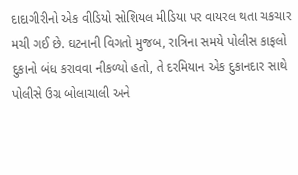દાદાગીરીનો એક વીડિયો સોશિયલ મીડિયા પર વાયરલ થતા ચકચાર મચી ગઈ છે. ઘટનાની વિગતો મુજબ, રાત્રિના સમયે પોલીસ કાફલો દુકાનો બંધ કરાવવા નીકળ્યો હતો, તે દરમિયાન એક દુકાનદાર સાથે પોલીસે ઉગ્ર બોલાચાલી અને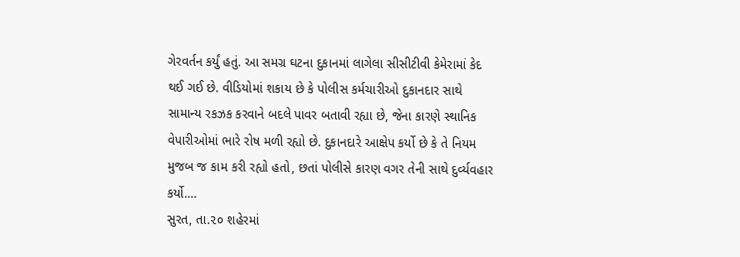ગેરવર્તન કર્યું હતું. આ સમગ્ર ઘટના દુકાનમાં લાગેલા સીસીટીવી કેમેરામાં કેદ થઈ ગઈ છે. વીડિયોમાં શકાય છે કે પોલીસ કર્મચારીઓ દુકાનદાર સાથે સામાન્ય રકઝક કરવાને બદલે પાવર બતાવી રહ્યા છે, જેના કારણે સ્થાનિક વેપારીઓમાં ભારે રોષ મળી રહ્યો છે. દુકાનદારે આક્ષેપ કર્યો છે કે તે નિયમ મુજબ જ કામ કરી રહ્યો હતો, છતાં પોલીસે કારણ વગર તેની સાથે દુર્વ્યવહાર કર્યો.…
સુરત, તા.૨૦ શહેરમાં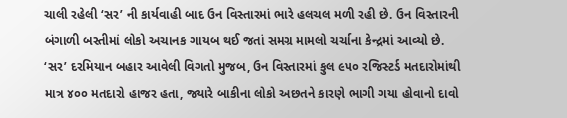ચાલી રહેલી ‘સર’ ની કાર્યવાહી બાદ ઉન વિસ્તારમાં ભારે હલચલ મળી રહી છે. ઉન વિસ્તારની બંગાળી બસ્તીમાં લોકો અચાનક ગાયબ થઈ જતાં સમગ્ર મામલો ચર્ચાના કેન્દ્રમાં આવ્યો છે. ‘સર’ દરમિયાન બહાર આવેલી વિગતો મુજબ, ઉન વિસ્તારમાં કુલ ૯૫૦ રજિસ્ટર્ડ મતદારોમાંથી માત્ર ૪૦૦ મતદારો હાજર હતા, જ્યારે બાકીના લોકો અછતને કારણે ભાગી ગયા હોવાનો દાવો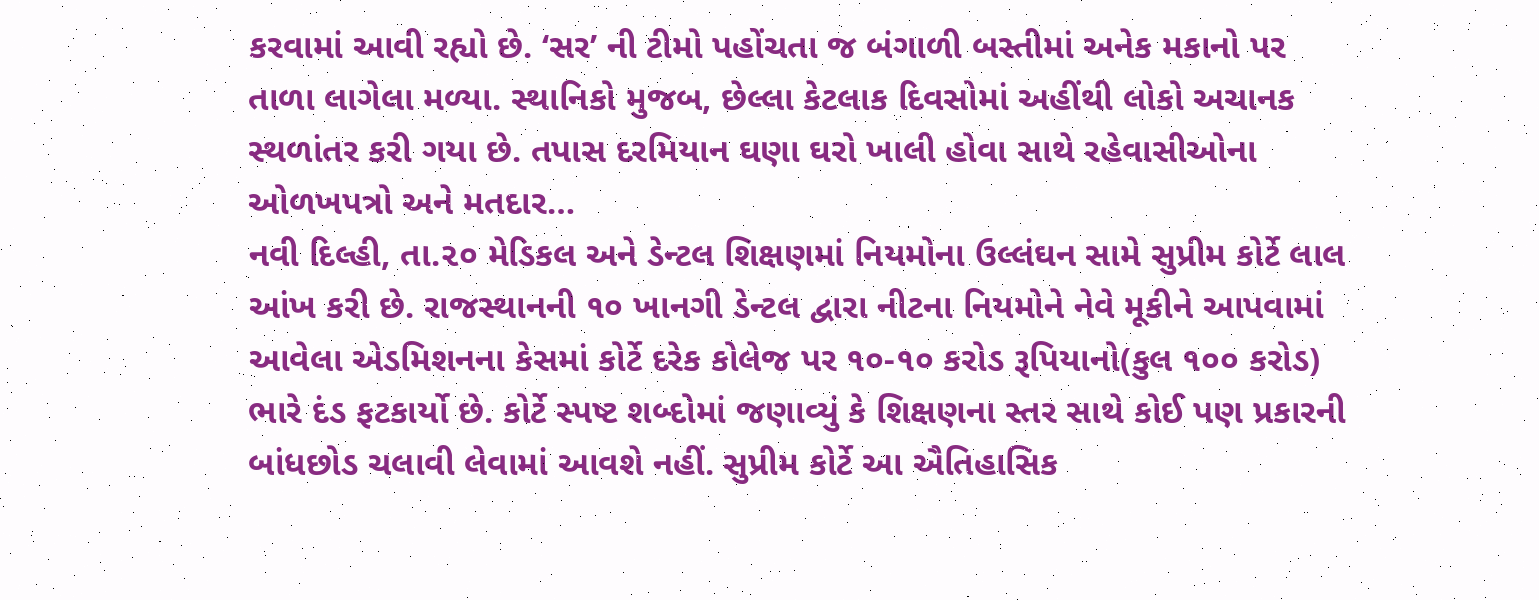કરવામાં આવી રહ્યો છે. ‘સર’ ની ટીમો પહોંચતા જ બંગાળી બસ્તીમાં અનેક મકાનો પર તાળા લાગેલા મળ્યા. સ્થાનિકો મુજબ, છેલ્લા કેટલાક દિવસોમાં અહીંથી લોકો અચાનક સ્થળાંતર કરી ગયા છે. તપાસ દરમિયાન ઘણા ઘરો ખાલી હોવા સાથે રહેવાસીઓના ઓળખપત્રો અને મતદાર…
નવી દિલ્હી, તા.૨૦ મેડિકલ અને ડેન્ટલ શિક્ષણમાં નિયમોના ઉલ્લંઘન સામે સુપ્રીમ કોર્ટે લાલ આંખ કરી છે. રાજસ્થાનની ૧૦ ખાનગી ડેન્ટલ દ્વારા નીટના નિયમોને નેવે મૂકીને આપવામાં આવેલા એડમિશનના કેસમાં કોર્ટે દરેક કોલેજ પર ૧૦-૧૦ કરોડ રૂપિયાનો(કુલ ૧૦૦ કરોડ) ભારે દંડ ફટકાર્યો છે. કોર્ટે સ્પષ્ટ શબ્દોમાં જણાવ્યું કે શિક્ષણના સ્તર સાથે કોઈ પણ પ્રકારની બાંધછોડ ચલાવી લેવામાં આવશે નહીં. સુપ્રીમ કોર્ટે આ ઐતિહાસિક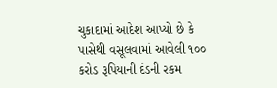ચુકાદામાં આદેશ આપ્યો છે કે પાસેથી વસૂલવામાં આવેલી ૧૦૦ કરોડ રૂપિયાની દંડની રકમ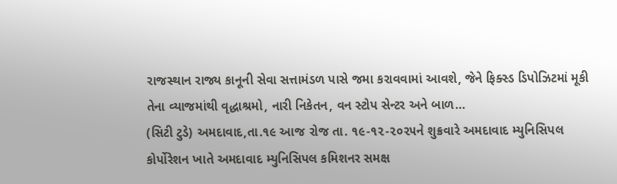રાજસ્થાન રાજ્ય કાનૂની સેવા સત્તામંડળ પાસે જમા કરાવવામાં આવશે, જેને ફિક્સ્ડ ડિપોઝિટમાં મૂકી તેના વ્યાજમાંથી વૃદ્ધાશ્રમો, નારી નિકેતન, વન સ્ટોપ સેન્ટર અને બાળ…
(સિટી ટુડે) અમદાવાદ,તા.૧૯ આજ રોજ તા. ૧૯-૧૨-૨૦૨૫ને શુક્રવારે અમદાવાદ મ્યુનિસિપલ કોર્પોરેશન ખાતે અમદાવાદ મ્યુનિસિપલ કમિશનર સમક્ષ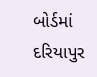બોર્ડમાં દરિયાપુર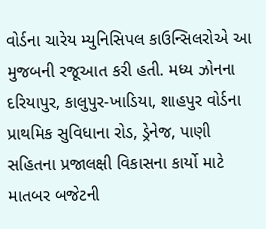વોર્ડના ચારેય મ્યુનિસિપલ કાઉન્સિલરોએ આ મુજબની રજૂઆત કરી હતી. મધ્ય ઝોનના દરિયાપુર, કાલુપુર-ખાડિયા, શાહપુર વોર્ડના પ્રાથમિક સુવિધાના રોડ, ડ્રેનેજ, પાણી સહિતના પ્રજાલક્ષી વિકાસના કાર્યો માટે માતબર બજેટની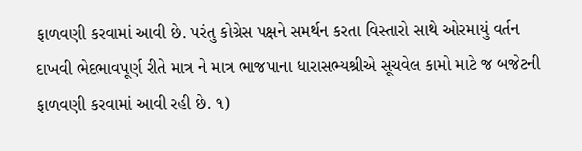ફાળવણી કરવામાં આવી છે. પરંતુ કોગ્રેસ પક્ષને સમર્થન કરતા વિસ્તારો સાથે ઓરમાયું વર્તન દાખવી ભેદભાવપૂર્ણ રીતે માત્ર ને માત્ર ભાજપાના ધારાસભ્યશ્રીએ સૂચવેલ કામો માટે જ બજેટની ફાળવણી કરવામાં આવી રહી છે. ૧)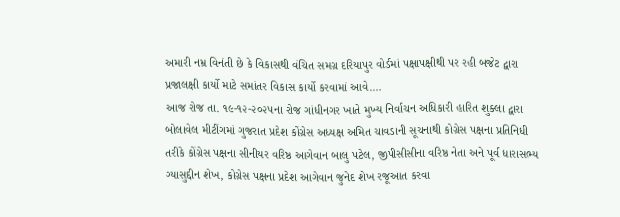અમારી નમ્ર વિનંતી છે કે વિકાસથી વંચિત સમગ્ર દરિયાપુર વોર્ડમાં પક્ષાપક્ષીથી પર રહી બજેટ દ્વારા પ્રજાલક્ષી કાર્યો માટે સમાંતર વિકાસ કાર્યો કરવામાં આવે.…
આજ રોજ તા. ૧૯-૧૨-૨૦૨૫ના રોજ ગાંધીનગર ખાતે મુખ્ય નિર્વાચન અધિકારી હારિત શુક્લા દ્વારા બોલાવેલ મીટીંગમાં ગુજરાત પ્રદેશ કોંગ્રેસ અધ્યક્ષ અમિત ચાવડાની સૂચનાથી કોગ્રેસ પક્ષના પ્રતિનિધી તરીકે કોંગ્રેસ પક્ષના સીનીયર વરિષ્ઠ આગેવાન બાલુ પટેલ, જીપીસીસીના વરિષ્ઠ નેતા અને પૂર્વ ધારાસભ્ય ગ્યાસુદ્દીન શેખ, કોગ્રેસ પક્ષના પ્રદેશ આગેવાન જુનેદ શેખ રજૂઆત કરવા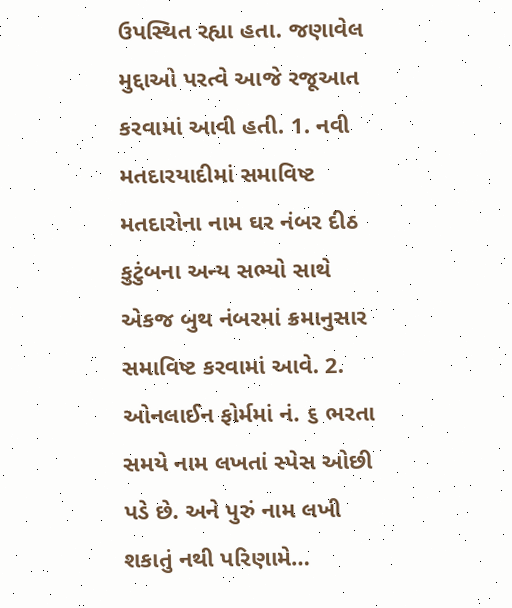ઉપસ્થિત રહ્યા હતા. જણાવેલ મુદ્દાઓ પરત્વે આજે રજૂઆત કરવામાં આવી હતી. 1. નવી મતદારયાદીમાં સમાવિષ્ટ મતદારોના નામ ઘર નંબર દીઠ કુટુંબના અન્ય સભ્યો સાથે એકજ બુથ નંબરમાં ક્રમાનુસાર સમાવિષ્ટ કરવામાં આવે. 2. ઓનલાઈન ફોર્મમાં નં. ૬ ભરતા સમયે નામ લખતાં સ્પેસ ઓછી પડે છે. અને પુરું નામ લખી શકાતું નથી પરિણામે…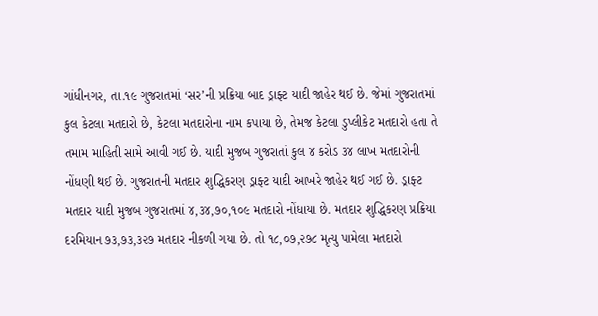ગાંધીનગર, તા.૧૯ ગુજરાતમાં ‘સર’ની પ્રક્રિયા બાદ ડ્રાફ્ટ યાદી જાહેર થઈ છે. જેમાં ગુજરાતમાં કુલ કેટલા મતદારો છે, કેટલા મતદારોના નામ કપાયા છે, તેમજ કેટલા ડુપ્લીકેટ મતદારો હતા તે તમામ માહિતી સામે આવી ગઈ છે. યાદી મુજબ ગુજરાતાં કુલ ૪ કરોડ ૩૪ લાખ મતદારોની નોંધણી થઈ છે. ગુજરાતની મતદાર શુદ્ધિકરણ ડ્રાફ્ટ યાદી આખરે જાહેર થઈ ગઈ છે. ડ્રાફ્ટ મતદાર યાદી મુજબ ગુજરાતમાં ૪,૩૪,૭૦,૧૦૯ મતદારો નોંધાયા છે. મતદાર શુદ્ધિકરણ પ્રક્રિયા દરમિયાન ૭૩,૭૩,૩૨૭ મતદાર નીકળી ગયા છે. તો ૧૮,૦૭,૨૭૮ મૃત્યુ પામેલા મતદારો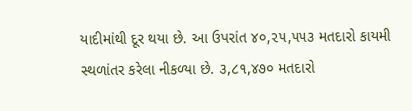યાદીમાંથી દૂર થયા છે. આ ઉપરાંત ૪૦,૨૫,૫૫૩ મતદારો કાયમી સ્થળાંતર કરેલા નીકળ્યા છે. ૩,૮૧,૪૭૦ મતદારો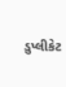ડુપ્લીકેટ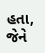હતા, જેને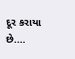દૂર કરાયા છે.…